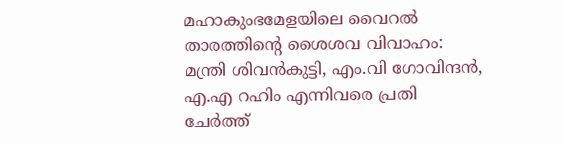മഹാകുംഭമേളയിലെ വൈറൽ താരത്തിൻ്റെ ശൈശവ വിവാഹം: മന്ത്രി ശിവൻകുട്ടി, എം.വി ഗോവിന്ദൻ, എ.എ റഹിം എന്നിവരെ പ്രതി ചേർത്ത്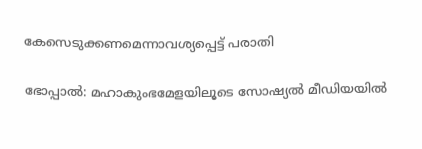കേസെടുക്കണമെന്നാവശ്യപ്പെട്ട് പരാതി

ഭോപ്പാൽ: മഹാകുംഭമേളയിലൂടെ സോഷ്യല്‍ മീഡിയയില്‍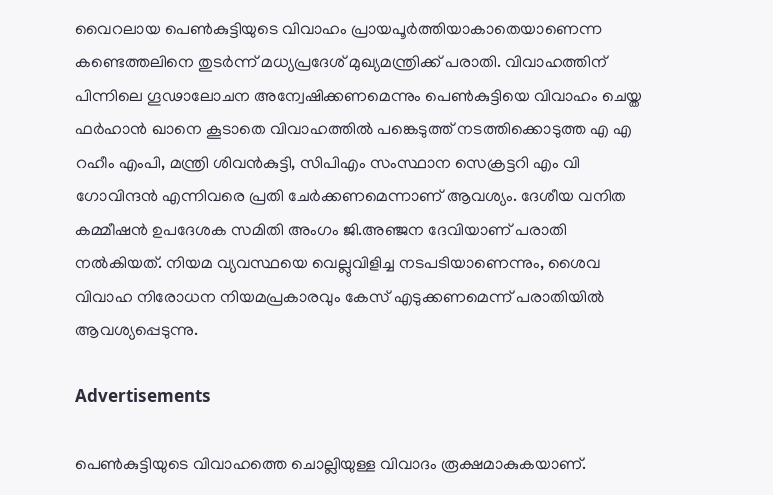വൈറലായ പെണ്‍കുട്ടിയുടെ വിവാഹം പ്രായപൂർത്തിയാകാതെയാണെന്ന കണ്ടെത്തലിനെ തുടർന്ന് മധ്യപ്രദേശ് മുഖ്യമന്ത്രിക്ക് പരാതി. വിവാഹത്തിന് പിന്നിലെ ഗൂഢാലോചന അന്വേഷിക്കണമെന്നും പെണ്‍കുട്ടിയെ വിവാഹം ചെയ്ത ഫർഹാൻ ഖാനെ കൂടാതെ വിവാഹത്തില്‍ പങ്കെടുത്ത് നടത്തിക്കൊടുത്ത എ എ റഹീം എംപി, മന്ത്രി ശിവൻകുട്ടി, സിപിഎം സംസ്ഥാന സെക്രട്ടറി എം വി ഗോവിന്ദൻ എന്നിവരെ പ്രതി ചേർക്കണമെന്നാണ് ആവശ്യം. ദേശീയ വനിത കമ്മീഷൻ ഉപദേശക സമിതി അംഗം ജി.അഞ്ജന ദേവിയാണ് പരാതി നല്‍കിയത്. നിയമ വ്യവസ്ഥയെ വെല്ലുവിളിച്ച നടപടിയാണെന്നും, ശൈവ വിവാഹ നിരോധന നിയമപ്രകാരവും കേസ് എടുക്കണമെന്ന് പരാതിയില്‍ ആവശ്യപ്പെടുന്നു.

Advertisements

പെണ്‍കുട്ടിയുടെ വിവാഹത്തെ ചൊല്ലിയുള്ള വിവാദം രൂക്ഷമാകുകയാണ്.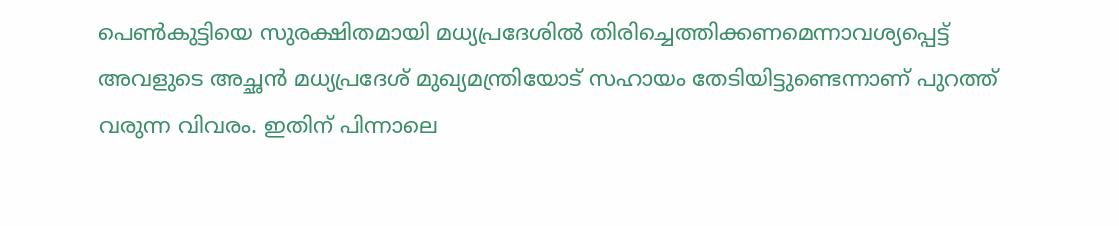പെണ്‍കുട്ടിയെ സുരക്ഷിതമായി മധ്യപ്രദേശില്‍ തിരിച്ചെത്തിക്കണമെന്നാവശ്യപ്പെട്ട് അവളുടെ അച്ഛൻ മധ്യപ്രദേശ് മുഖ്യമന്ത്രിയോട് സഹായം തേടിയിട്ടുണ്ടെന്നാണ് പുറത്ത് വരുന്ന വിവരം. ഇതിന് പിന്നാലെ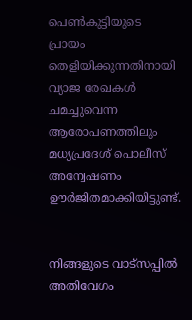പെണ്‍കുട്ടിയുടെ പ്രായം തെളിയിക്കുന്നതിനായി വ്യാജ രേഖകള്‍ ചമച്ചുവെന്ന ആരോപണത്തിലും മധ്യപ്രദേശ് പൊലീസ് അന്വേഷണം ഊർജിതമാക്കിയിട്ടുണ്ട്.


നിങ്ങളുടെ വാട്സപ്പിൽ അതിവേഗം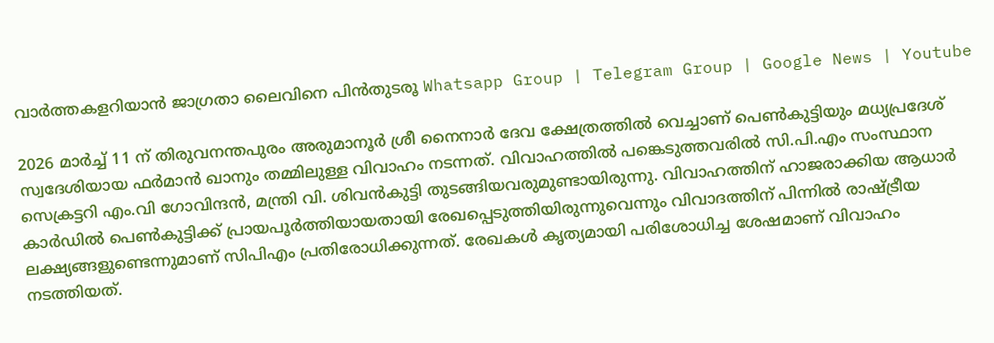വാർത്തകളറിയാൻ ജാഗ്രതാ ലൈവിനെ പിൻതുടരൂ Whatsapp Group | Telegram Group | Google News | Youtube

2026 മാർച്ച്‌ 11 ന് തിരുവനന്തപുരം അരുമാനൂർ ശ്രീ നൈനാർ ദേവ ക്ഷേത്രത്തില്‍ വെച്ചാണ് പെൺകുട്ടിയും മധ്യപ്രദേശ് സ്വദേശിയായ ഫർമാൻ ഖാനും തമ്മിലുള്ള വിവാഹം നടന്നത്. വിവാഹത്തില്‍ പങ്കെടുത്തവരില്‍ സി.പി.എം സംസ്ഥാന സെക്രട്ടറി എം.വി ഗോവിന്ദൻ, മന്ത്രി വി. ശിവൻകുട്ടി തുടങ്ങിയവരുമുണ്ടായിരുന്നു. വിവാഹത്തിന് ഹാജരാക്കിയ ആധാർ കാർഡില്‍ പെണ്‍കുട്ടിക്ക് പ്രായപൂർത്തിയായതായി രേഖപ്പെടുത്തിയിരുന്നുവെന്നും വിവാദത്തിന് പിന്നില്‍ രാഷ്ട്രീയ ലക്ഷ്യങ്ങളുണ്ടെന്നുമാണ് സിപിഎം പ്രതിരോധിക്കുന്നത്. രേഖകള്‍ കൃത്യമായി പരിശോധിച്ച ശേഷമാണ് വിവാഹം നടത്തിയത്.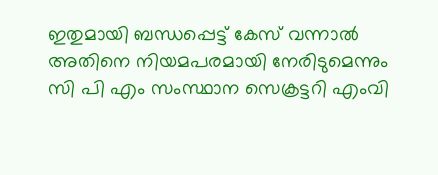ഇതുമായി ബന്ധപ്പെട്ട് കേസ് വന്നാല്‍ അതിനെ നിയമപരമായി നേരിടുമെന്നും സി പി എം സംസ്ഥാന സെക്രട്ടറി എംവി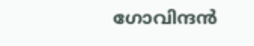ഗോവിന്ദൻ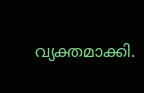വ്യക്തമാക്കി.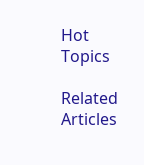Hot Topics

Related Articles